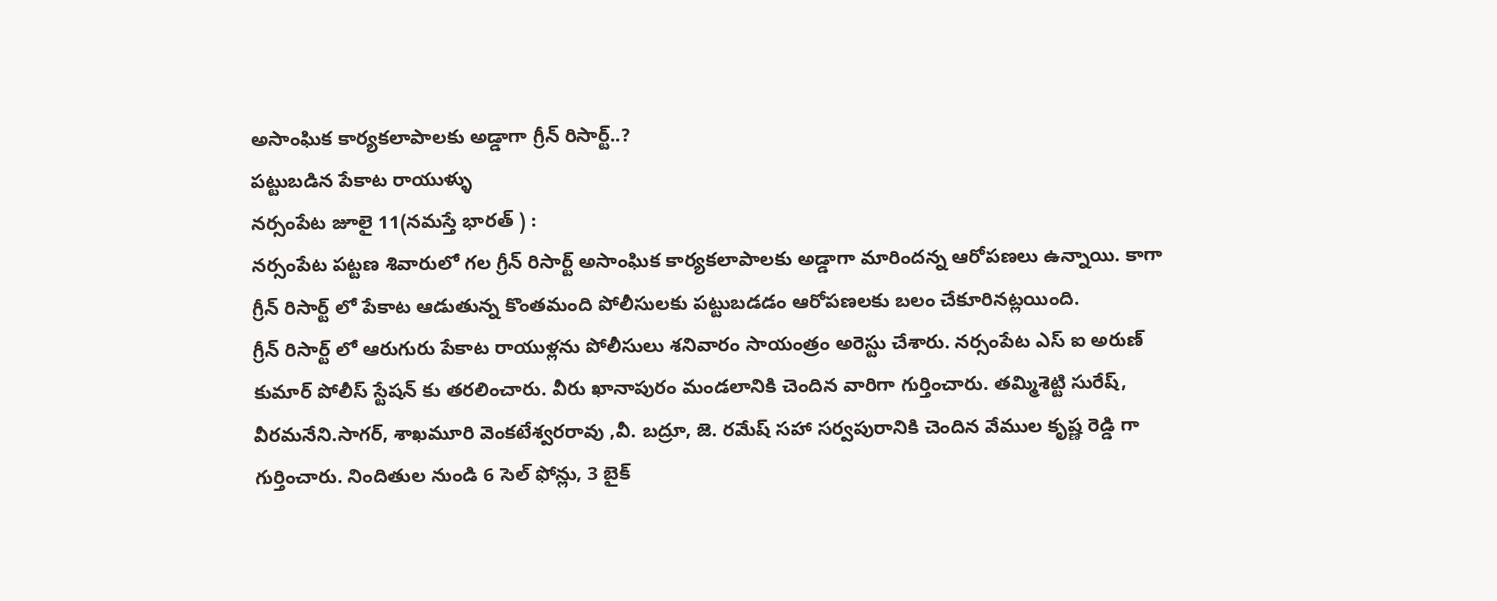అసాంఘిక కార్యకలాపాలకు అడ్డాగా గ్రీన్ రిసార్ట్..?
పట్టుబడిన పేకాట రాయుళ్ళు
నర్సంపేట జూలై 11(నమస్తే భారత్ ) :
నర్సంపేట పట్టణ శివారులో గల గ్రీన్ రిసార్ట్ అసాంఘిక కార్యకలాపాలకు అడ్డాగా మారిందన్న ఆరోపణలు ఉన్నాయి. కాగా గ్రీన్ రిసార్ట్ లో పేకాట ఆడుతున్న కొంతమంది పోలీసులకు పట్టుబడడం ఆరోపణలకు బలం చేకూరినట్లయింది.
గ్రీన్ రిసార్ట్ లో ఆరుగురు పేకాట రాయుళ్లను పోలీసులు శనివారం సాయంత్రం అరెస్టు చేశారు. నర్సంపేట ఎస్ ఐ అరుణ్ కుమార్ పోలీస్ స్టేషన్ కు తరలించారు. వీరు ఖానాపురం మండలానికి చెందిన వారిగా గుర్తించారు. తమ్మిశెట్టి సురేష్, వీరమనేని.సాగర్, శాఖమూరి వెంకటేశ్వరరావు ,వీ. బద్రూ, జె. రమేష్ సహా సర్వపురానికి చెందిన వేముల కృష్ణ రెడ్డి గా గుర్తించారు. నిందితుల నుండి 6 సెల్ ఫోన్లు, 3 బైక్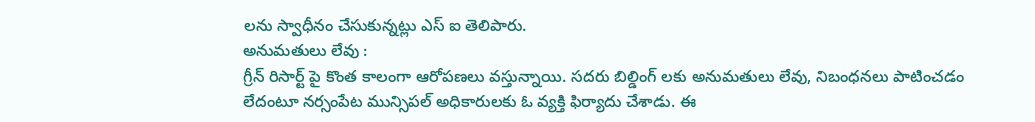లను స్వాధీనం చేసుకున్నట్లు ఎస్ ఐ తెలిపారు.
అనుమతులు లేవు :
గ్రీన్ రిసార్ట్ పై కొంత కాలంగా ఆరోపణలు వస్తున్నాయి. సదరు బిల్డింగ్ లకు అనుమతులు లేవు, నిబంధనలు పాటించడం లేదంటూ నర్సంపేట మున్సిపల్ అధికారులకు ఓ వ్యక్తి ఫిర్యాదు చేశాడు. ఈ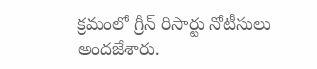క్రమంలో గ్రీన్ రిసార్టు నోటీసులు అందజేశారు.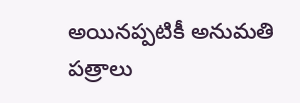అయినప్పటికీ అనుమతి పత్రాలు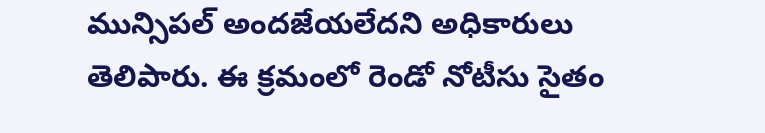మున్సిపల్ అందజేయలేదని అధికారులు తెలిపారు. ఈ క్రమంలో రెండో నోటీసు సైతం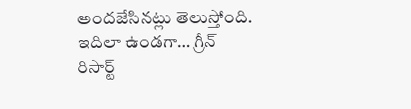అందజేసినట్లు తెలుస్తోంది. ఇదిలా ఉండగా… గ్రీన్ రిసార్ట్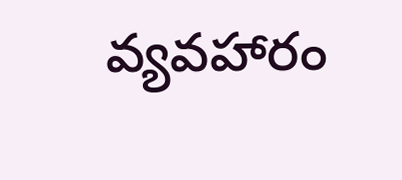వ్యవహారం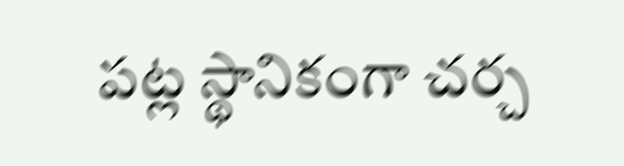పట్ల స్థానికంగా చర్చ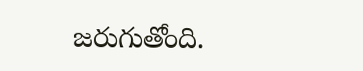జరుగుతోంది.